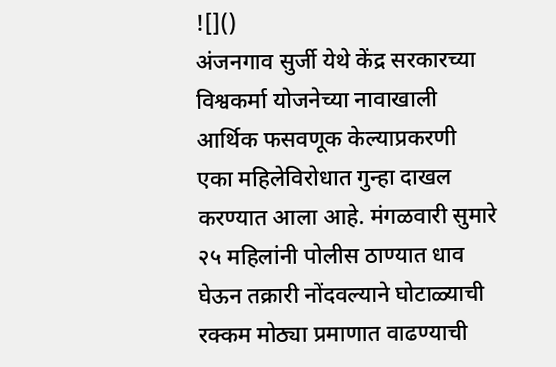![]()
अंजनगाव सुर्जी येथे केंद्र सरकारच्या विश्वकर्मा योजनेच्या नावाखाली आर्थिक फसवणूक केल्याप्रकरणी एका महिलेविरोधात गुन्हा दाखल करण्यात आला आहे. मंगळवारी सुमारे २५ महिलांनी पोलीस ठाण्यात धाव घेऊन तक्रारी नोंदवल्याने घोटाळ्याची रक्कम मोठ्या प्रमाणात वाढण्याची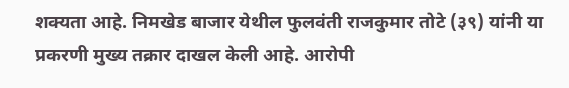शक्यता आहे. निमखेड बाजार येथील फुलवंती राजकुमार तोटे (३९) यांनी या प्रकरणी मुख्य तक्रार दाखल केली आहे. आरोपी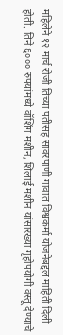महिलेने १२ मार्च रोजी तिच्या पतीसह सावरपाणी गावात विश्वकर्मा योजनेबद्दल माहिती दिली होती. तिने ६००० रुपयांमध्ये वॉशिंग मशीन, शिलाई मशीन यांसारख्या गृहोपयोगी वस्तू देण्याचे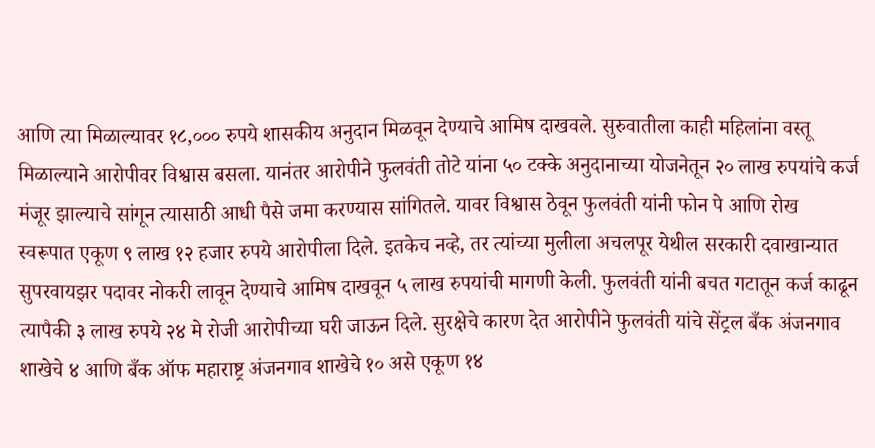आणि त्या मिळाल्यावर १८,००० रुपये शासकीय अनुदान मिळवून देण्याचे आमिष दाखवले. सुरुवातीला काही महिलांना वस्तू मिळाल्याने आरोपीवर विश्वास बसला. यानंतर आरोपीने फुलवंती तोटे यांना ५० टक्के अनुदानाच्या योजनेतून २० लाख रुपयांचे कर्ज मंजूर झाल्याचे सांगून त्यासाठी आधी पैसे जमा करण्यास सांगितले. यावर विश्वास ठेवून फुलवंती यांनी फोन पे आणि रोख स्वरूपात एकूण ९ लाख १२ हजार रुपये आरोपीला दिले. इतकेच नव्हे, तर त्यांच्या मुलीला अचलपूर येथील सरकारी दवाखान्यात सुपरवायझर पदावर नोकरी लावून देण्याचे आमिष दाखवून ५ लाख रुपयांची मागणी केली. फुलवंती यांनी बचत गटातून कर्ज काढून त्यापैकी ३ लाख रुपये २४ मे रोजी आरोपीच्या घरी जाऊन दिले. सुरक्षेचे कारण देत आरोपीने फुलवंती यांचे सेंट्रल बँक अंजनगाव शाखेचे ४ आणि बँक ऑफ महाराष्ट्र अंजनगाव शाखेचे १० असे एकूण १४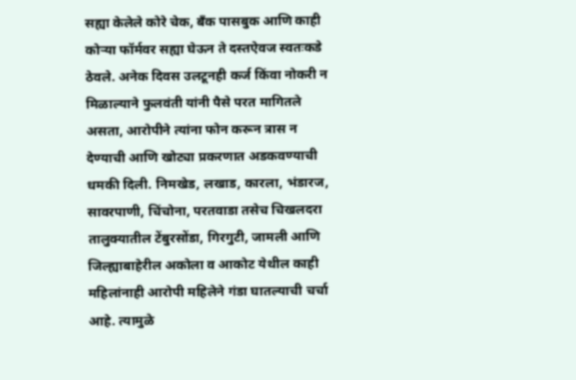सह्या केलेले कोरे चेक, बँक पासबुक आणि काही कोऱ्या फॉर्मवर सह्या घेऊन ते दस्तऐवज स्वतःकडे ठेवले. अनेक दिवस उलटूनही कर्ज किंवा नोकरी न मिळाल्याने फुलवंती यांनी पैसे परत मागितले असता, आरोपीने त्यांना फोन करून त्रास न देण्याची आणि खोट्या प्रकरणात अडकवण्याची धमकी दिली. निमखेड, लखाड, कारला, भंडारज, सावरपाणी, चिंचोना, परतवाडा तसेच चिखलदरा तालुक्यातील टेंबुरसोंडा, गिरगुटी, जामली आणि जिल्ह्याबाहेरील अकोला व आकोट येथील काही महिलांनाही आरोपी महिलेने गंडा घातल्याची चर्चा आहे. त्यामुळे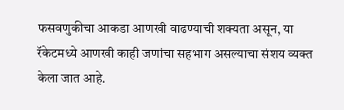फसवणुकीचा आकडा आणखी वाढण्याची शक्यता असून, या रॅकेटमध्ये आणखी काही जणांचा सहभाग असल्याचा संशय व्यक्त केला जात आहे.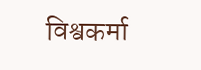विश्वकर्मा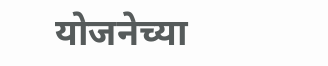योजनेच्या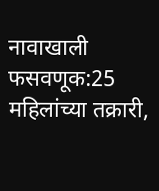नावाखाली फसवणूक:25 महिलांच्या तक्रारी,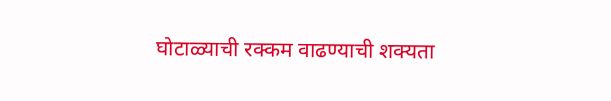घोटाळ्याची रक्कम वाढण्याची शक्यता